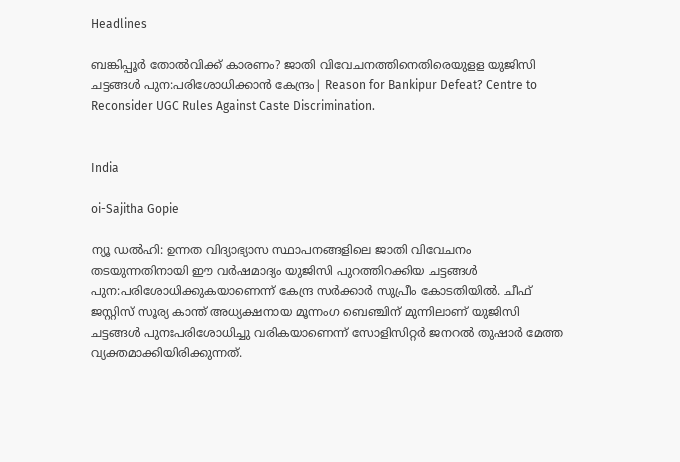Headlines

ബങ്കിപ്പൂർ തോൽവിക്ക് കാരണം? ജാതി വിവേചനത്തിനെതിരെയുളള യുജിസി ചട്ടങ്ങൾ പുന:പരിശോധിക്കാൻ കേന്ദ്രം| Reason for Bankipur Defeat? Centre to Reconsider UGC Rules Against Caste Discrimination.


India

oi-Sajitha Gopie

ന്യൂ ഡൽഹി: ഉന്നത വിദ്യാഭ്യാസ സ്ഥാപനങ്ങളിലെ ജാതി വിവേചനം തടയുന്നതിനായി ഈ വർഷമാദ്യം യുജിസി പുറത്തിറക്കിയ ചട്ടങ്ങൾ പുന:പരിശോധിക്കുകയാണെന്ന് കേന്ദ്ര സർക്കാർ സുപ്രീം കോടതിയിൽ. ചീഫ് ജസ്റ്റിസ് സൂര്യ കാന്ത് അധ്യക്ഷനായ മൂന്നംഗ ബെഞ്ചിന് മുന്നിലാണ് യുജിസി ചട്ടങ്ങൾ പുനഃപരിശോധിച്ചു വരികയാണെന്ന് സോളിസിറ്റർ ജനറൽ തുഷാർ മേത്ത വ്യക്തമാക്കിയിരിക്കുന്നത്.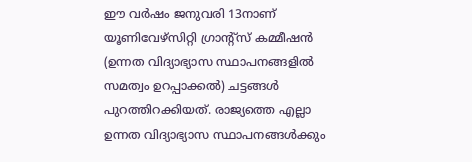ഈ വർഷം ജനുവരി 13നാണ് യൂണിവേഴ്സിറ്റി ഗ്രാന്റ്സ് കമ്മീഷൻ (ഉന്നത വിദ്യാഭ്യാസ സ്ഥാപനങ്ങളിൽ സമത്വം ഉറപ്പാക്കൽ) ചട്ടങ്ങൾ പുറത്തിറക്കിയത്. രാജ്യത്തെ എല്ലാ ഉന്നത വിദ്യാഭ്യാസ സ്ഥാപനങ്ങൾക്കും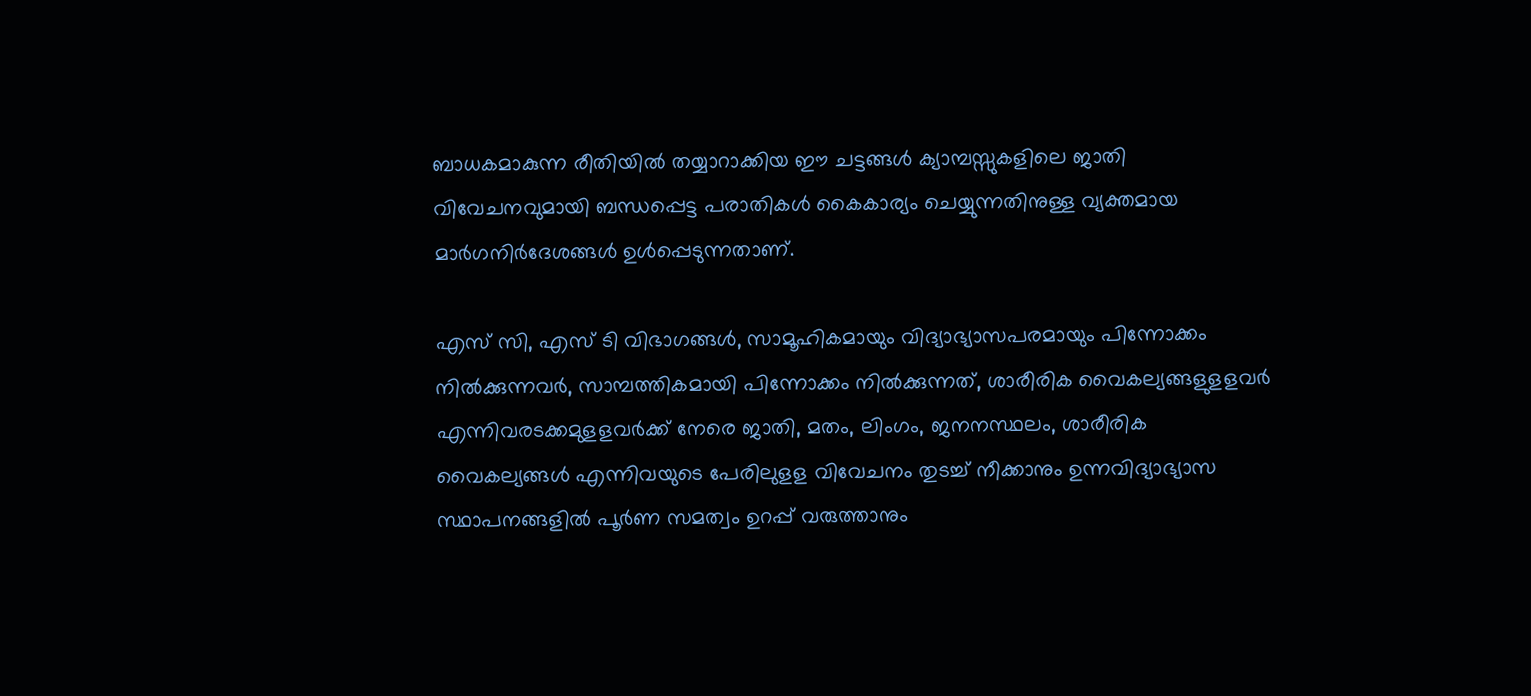ബാധകമാകുന്ന രീതിയിൽ തയ്യാറാക്കിയ ഈ ചട്ടങ്ങൾ ക്യാമ്പസ്സുകളിലെ ജാതി വിവേചനവുമായി ബന്ധപ്പെട്ട പരാതികൾ കൈകാര്യം ചെയ്യുന്നതിനുള്ള വ്യക്തമായ മാർഗനിർദേശങ്ങൾ ഉൾപ്പെടുന്നതാണ്.

എസ് സി, എസ് ടി വിഭാഗങ്ങൾ, സാമൂഹികമായും വിദ്യാഭ്യാസപരമായും പിന്നോക്കം നിൽക്കുന്നവർ, സാമ്പത്തികമായി പിന്നോക്കം നിൽക്കുന്നത്, ശാരീരിക വൈകല്യങ്ങളുളളവർ എന്നിവരടക്കമുളളവർക്ക് നേരെ ജാതി, മതം, ലിംഗം, ജനനസ്ഥലം, ശാരീരിക വൈകല്യങ്ങൾ എന്നിവയുടെ പേരിലുളള വിവേചനം തുടച്ച് നീക്കാനും ഉന്നവിദ്യാഭ്യാസ സ്ഥാപനങ്ങളിൽ പൂർണ സമത്വം ഉറപ്പ് വരുത്താനും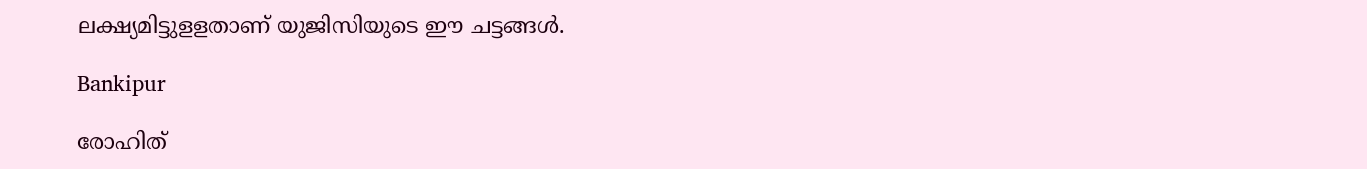ലക്ഷ്യമിട്ടുളളതാണ് യുജിസിയുടെ ഈ ചട്ടങ്ങൾ.

Bankipur

രോഹിത്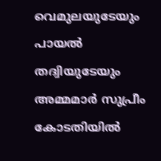വെമുലയുടേയും പായൽ തദ്വിയുടേയും അമ്മമാർ സുപ്രീം കോടതിയിൽ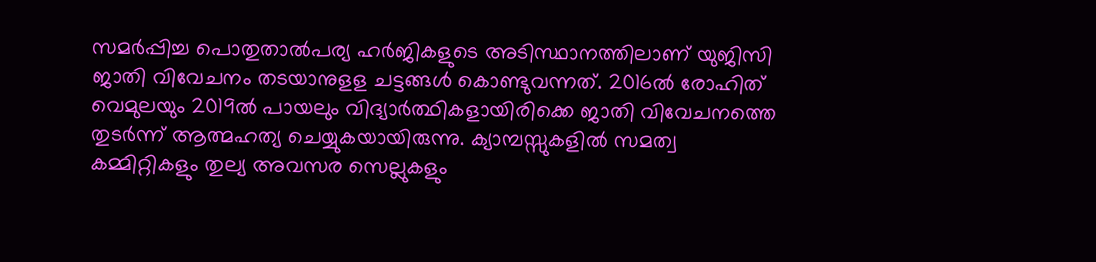സമർപ്പിച്ച പൊതുതാൽപര്യ ഹർജികളുടെ അടിസ്ഥാനത്തിലാണ് യുജിസി ജാതി വിവേചനം തടയാനുളള ചട്ടങ്ങൾ കൊണ്ടുവന്നത്. 2016ൽ രോഹിത് വെമുലയും 2019ൽ പായലും വിദ്യാർത്ഥികളായിരിക്കെ ജാതി വിവേചനത്തെ തുടർന്ന് ആത്മഹത്യ ചെയ്യുകയായിരുന്നു. ക്യാമ്പസ്സുകളിൽ സമത്വ കമ്മിറ്റികളും തുല്യ അവസര സെല്ലുകളും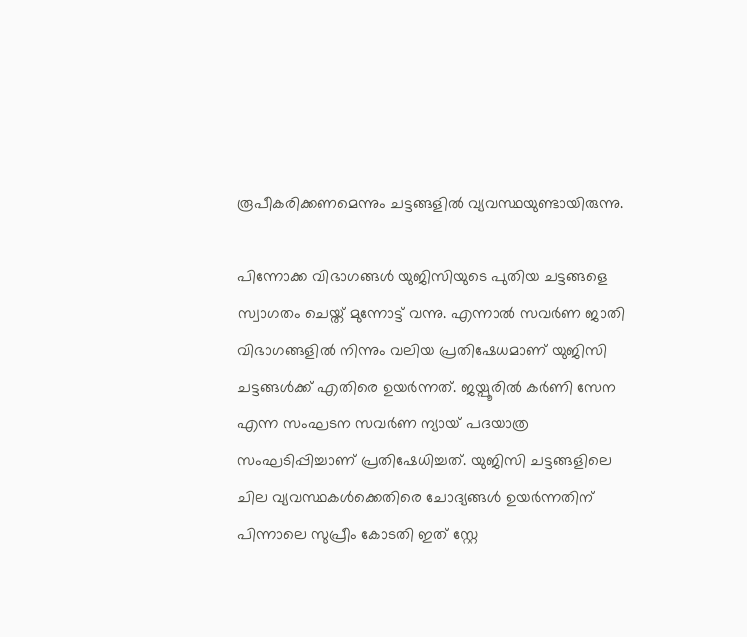രൂപീകരിക്കണമെന്നും ചട്ടങ്ങളിൽ വ്യവസ്ഥയുണ്ടായിരുന്നു.

പിന്നോക്ക വിഭാഗങ്ങൾ യുജിസിയുടെ പുതിയ ചട്ടങ്ങളെ സ്വാഗതം ചെയ്ത് മുന്നോട്ട് വന്നു. എന്നാൽ സവർണ ജാതി വിഭാഗങ്ങളിൽ നിന്നും വലിയ പ്രതിഷേധമാണ് യുജിസി ചട്ടങ്ങൾക്ക് എതിരെ ഉയർന്നത്. ജയ്പൂരിൽ കർണി സേന എന്ന സംഘടന സവർണ ന്യായ് പദയാത്ര സംഘടിപ്പിച്ചാണ് പ്രതിഷേധിച്ചത്. യുജിസി ചട്ടങ്ങളിലെ ചില വ്യവസ്ഥകൾക്കെതിരെ ചോദ്യങ്ങൾ ഉയർന്നതിന് പിന്നാലെ സുപ്രീം കോടതി ഇത് സ്റ്റേ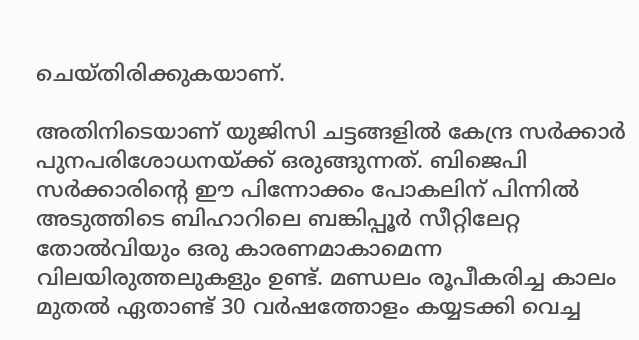ചെയ്തിരിക്കുകയാണ്.

അതിനിടെയാണ് യുജിസി ചട്ടങ്ങളിൽ കേന്ദ്ര സർക്കാർ പുനപരിശോധനയ്ക്ക് ഒരുങ്ങുന്നത്. ബിജെപി സർക്കാരിന്റെ ഈ പിന്നോക്കം പോകലിന് പിന്നിൽ അടുത്തിടെ ബിഹാറിലെ ബങ്കിപ്പൂർ സീറ്റിലേറ്റ തോൽവിയും ഒരു കാരണമാകാമെന്ന വിലയിരുത്തലുകളും ഉണ്ട്. മണ്ഡലം രൂപീകരിച്ച കാലം മുതൽ ഏതാണ്ട് 30 വർഷത്തോളം കയ്യടക്കി വെച്ച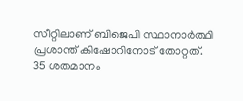സീറ്റിലാണ് ബിജെപി സ്ഥാനാർത്ഥി പ്രശാന്ത് കിഷോറിനോട് തോറ്റത്. 35 ശതമാനം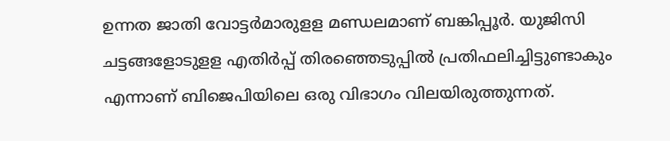ഉന്നത ജാതി വോട്ടർമാരുളള മണ്ഡലമാണ് ബങ്കിപ്പൂർ. യുജിസി ചട്ടങ്ങളോടുളള എതിർപ്പ് തിരഞ്ഞെടുപ്പിൽ പ്രതിഫലിച്ചിട്ടുണ്ടാകും എന്നാണ് ബിജെപിയിലെ ഒരു വിഭാഗം വിലയിരുത്തുന്നത്.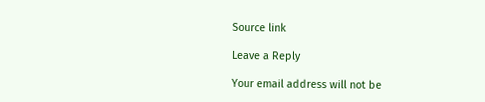Source link

Leave a Reply

Your email address will not be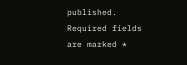published. Required fields are marked *